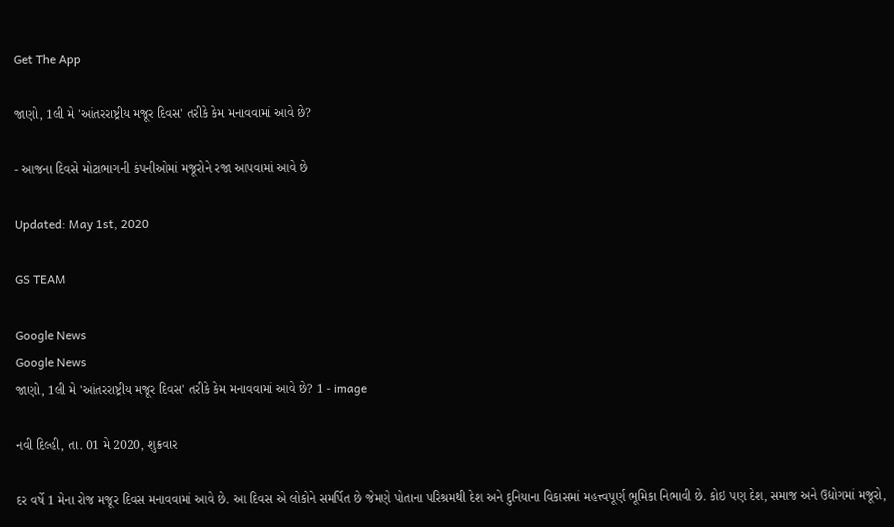Get The App

જાણો, 1લી મે 'આંતરરાષ્ટ્રીય મજૂર દિવસ' તરીકે કેમ મનાવવામાં આવે છે?

- આજના દિવસે મોટાભાગની કંપનીઓમાં મજૂરોને રજા આપવામાં આવે છે

Updated: May 1st, 2020

GS TEAM

Google News
Google News
જાણો, 1લી મે 'આંતરરાષ્ટ્રીય મજૂર દિવસ' તરીકે કેમ મનાવવામાં આવે છે? 1 - image

નવી દિલ્હી, તા. 01 મે 2020, શુક્રવાર

દર વર્ષે 1 મેના રોજ મજૂર દિવસ મનાવવામાં આવે છે. આ દિવસ એ લોકોને સમર્પિત છે જેમણે પોતાના પરિશ્રમથી દેશ અને દુનિયાના વિકાસમાં મહત્ત્વપૂર્ણ ભૂમિકા નિભાવી છે. કોઇ પણ દેશ, સમાજ અને ઉદ્યોગમાં મજૂરો,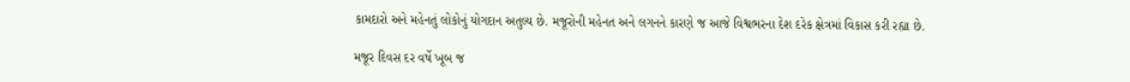કામદારો અને મહેનતું લોકોનું યોગદાન અતુલ્ય છે. મજૂરોની મહેનત અને લગનને કારણે જ આજે વિશ્વભરના દેશ દરેક ક્ષેત્રમાં વિકાસ કરી રહ્યા છે.

મજૂર દિવસ દર વર્ષે ખૂબ જ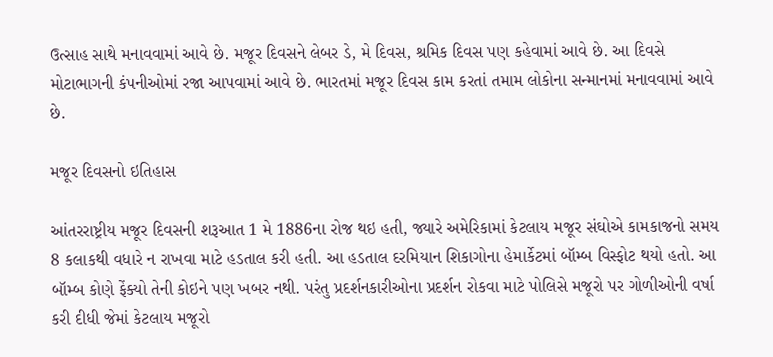ઉત્સાહ સાથે મનાવવામાં આવે છે. મજૂર દિવસને લેબર ડે, મે દિવસ, શ્રમિક દિવસ પણ કહેવામાં આવે છે. આ દિવસે મોટાભાગની કંપનીઓમાં રજા આપવામાં આવે છે. ભારતમાં મજૂર દિવસ કામ કરતાં તમામ લોકોના સન્માનમાં મનાવવામાં આવે છે.

મજૂર દિવસનો ઇતિહાસ

આંતરરાષ્ટ્રીય મજૂર દિવસની શરૂઆત 1 મે 1886ના રોજ થઇ હતી, જ્યારે અમેરિકામાં કેટલાય મજૂર સંઘોએ કામકાજનો સમય 8 કલાકથી વધારે ન રાખવા માટે હડતાલ કરી હતી. આ હડતાલ દરમિયાન શિકાગોના હેમાર્કેટમાં બૉમ્બ વિસ્ફોટ થયો હતો. આ બૉમ્બ કોણે ફેંક્યો તેની કોઇને પણ ખબર નથી. પરંતુ પ્રદર્શનકારીઓના પ્રદર્શન રોકવા માટે પોલિસે મજૂરો પર ગોળીઓની વર્ષા કરી દીધી જેમાં કેટલાય મજૂરો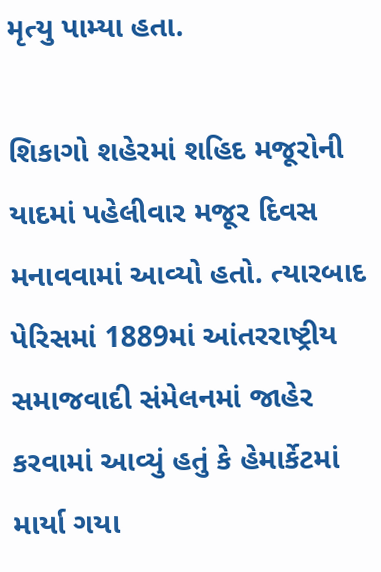મૃત્યુ પામ્યા હતા.

શિકાગો શહેરમાં શહિદ મજૂરોની યાદમાં પહેલીવાર મજૂર દિવસ મનાવવામાં આવ્યો હતો. ત્યારબાદ પેરિસમાં 1889માં આંતરરાષ્ટ્રીય સમાજવાદી સંમેલનમાં જાહેર કરવામાં આવ્યું હતું કે હેમાર્કેટમાં માર્યા ગયા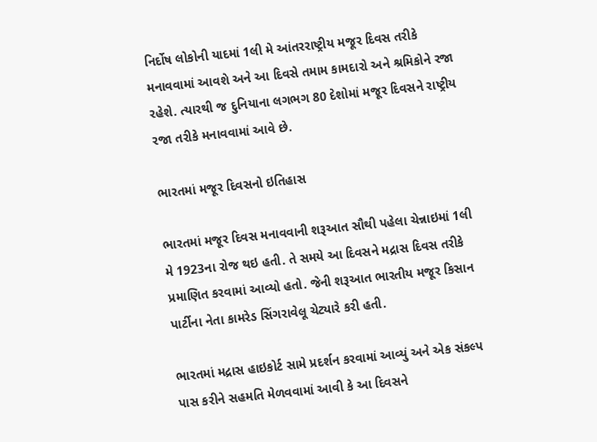નિર્દોષ લોકોની યાદમાં 1લી મે આંતરરાષ્ટ્રીય મજૂર દિવસ તરીકે મનાવવામાં આવશે અને આ દિવસે તમામ કામદારો અને શ્રમિકોને રજા રહેશે. ત્યારથી જ દુનિયાના લગભગ 80 દેશોમાં મજૂર દિવસને રાષ્ટ્રીય રજા તરીકે મનાવવામાં આવે છે.

ભારતમાં મજૂર દિવસનો ઇતિહાસ

ભારતમાં મજૂર દિવસ મનાવવાની શરૂઆત સૌથી પહેલા ચેન્નાઇમાં 1લી મે 1923ના રોજ થઇ હતી. તે સમયે આ દિવસને મદ્રાસ દિવસ તરીકે પ્રમાણિત કરવામાં આવ્યો હતો. જેની શરૂઆત ભારતીય મજૂર કિસાન પાર્ટીના નેતા કામરેડ સિંગરાવેલૂ ચેટ્યારે કરી હતી.

ભારતમાં મદ્રાસ હાઇકોર્ટ સામે પ્રદર્શન કરવામાં આવ્યું અને એક સંકલ્પ પાસ કરીને સહમતિ મેળવવામાં આવી કે આ દિવસને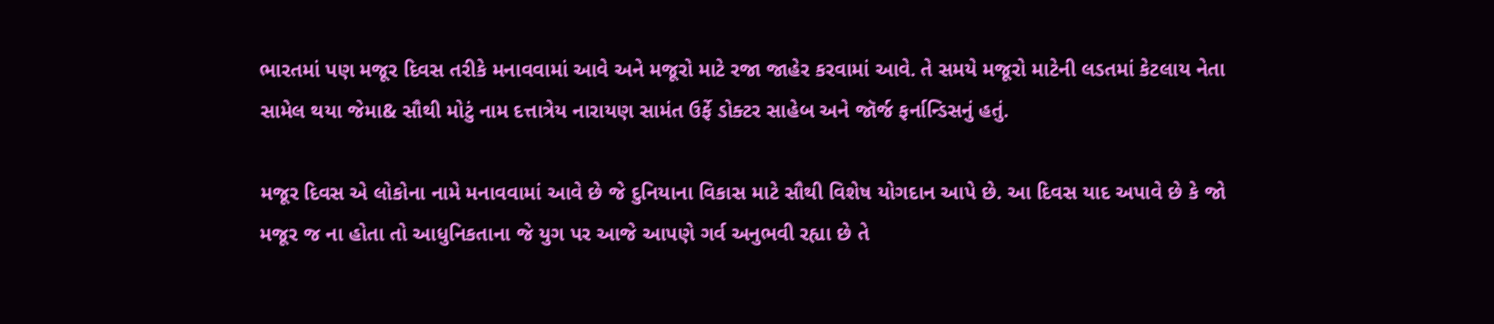ભારતમાં પણ મજૂર દિવસ તરીકે મનાવવામાં આવે અને મજૂરો માટે રજા જાહેર કરવામાં આવે. તે સમયે મજૂરો માટેની લડતમાં કેટલાય નેતા સામેલ થયા જેમા& સૌથી મોટું નામ દત્તાત્રેય નારાયણ સામંત ઉર્ફે ડોક્ટર સાહેબ અને જૉર્જ ફર્નાન્ડિસનું હતું.

મજૂર દિવસ એ લોકોના નામે મનાવવામાં આવે છે જે દુનિયાના વિકાસ માટે સૌથી વિશેષ યોગદાન આપે છે. આ દિવસ યાદ અપાવે છે કે જો મજૂર જ ના હોતા તો આધુનિકતાના જે યુગ પર આજે આપણે ગર્વ અનુભવી રહ્યા છે તે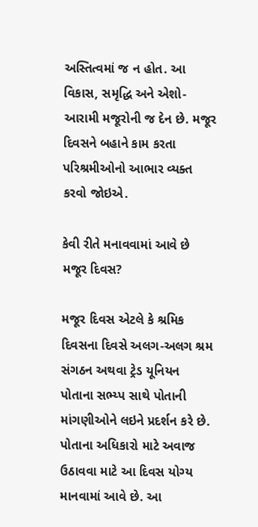અસ્તિત્વમાં જ ન હોત. આ વિકાસ, સમૃદ્ધિ અને એશો-આરામી મજૂરોની જ દેન છે. મજૂર દિવસને બહાને કામ કરતા પરિશ્રમીઓનો આભાર વ્યક્ત કરવો જોઇએ.

કેવી રીતે મનાવવામાં આવે છે મજૂર દિવસ?

મજૂર દિવસ એટલે કે શ્રમિક દિવસના દિવસે અલગ-અલગ શ્રમ સંગઠન અથવા ટ્રેડ યૂનિયન પોતાના સભ્ય્પ સાથે પોતાની માંગણીઓને લઇને પ્રદર્શન કરે છે. પોતાના અધિકારો માટે અવાજ ઉઠાવવા માટે આ દિવસ યોગ્ય માનવામાં આવે છે. આ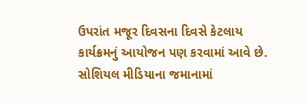ઉપરાંત મજૂર દિવસના દિવસે કેટલાય કાર્યક્રમનું આયોજન પણ કરવામાં આવે છે. સોશિયલ મીડિયાના જમાનામાં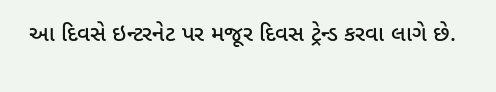આ દિવસે ઇન્ટરનેટ પર મજૂર દિવસ ટ્રેન્ડ કરવા લાગે છે.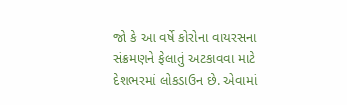જો કે આ વર્ષે કોરોના વાયરસના સંક્રમણને ફેલાતું અટકાવવા માટે દેશભરમાં લોકડાઉન છે. એવામાં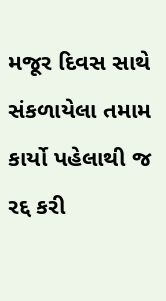મજૂર દિવસ સાથે સંકળાયેલા તમામ કાર્યો પહેલાથી જ રદ્દ કરી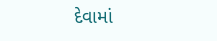દેવામાં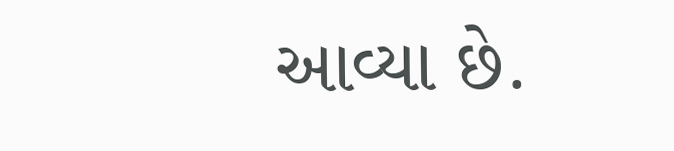આવ્યા છે.